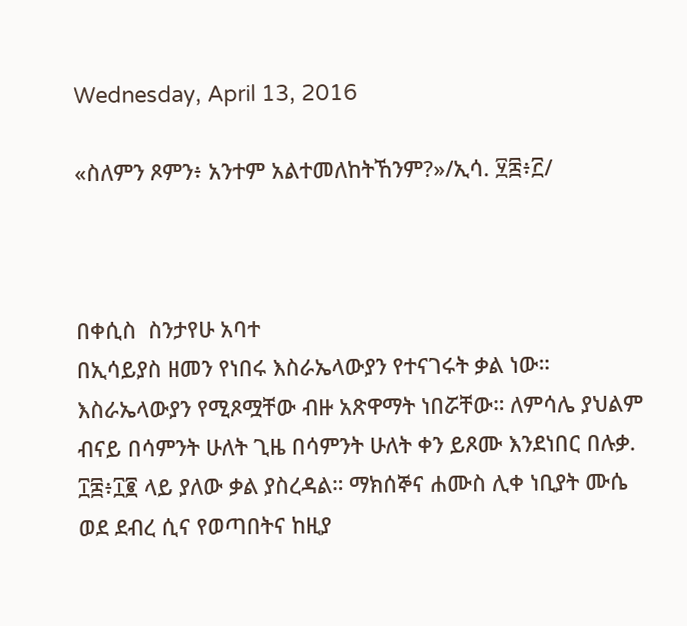Wednesday, April 13, 2016

«ስለምን ጾምን፥ አንተም አልተመለከትኸንም?»/ኢሳ. ፶፰፥፫/



በቀሲስ  ስንታየሁ አባተ
በኢሳይያስ ዘመን የነበሩ እስራኤላውያን የተናገሩት ቃል ነው። እስራኤላውያን የሚጾሟቸው ብዙ አጽዋማት ነበሯቸው። ለምሳሌ ያህልም ብናይ በሳምንት ሁለት ጊዜ በሳምንት ሁለት ቀን ይጾሙ እንደነበር በሉቃ. ፲፰፥፲፪ ላይ ያለው ቃል ያስረዳል። ማክሰኞና ሐሙስ ሊቀ ነቢያት ሙሴ ወደ ደብረ ሲና የወጣበትና ከዚያ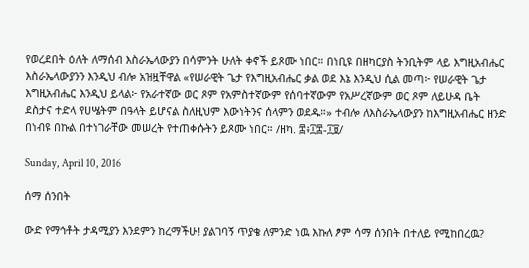የወረደበት ዕለት ለማሰብ እስራኤላውያን በሳምንት ሁለት ቀኖች ይጾሙ ነበር። በነቢዩ በዘካርያስ ትንቢትም ላይ እግዚአብሔር እስራኤላውያንን እንዲህ ብሎ አዝዟቸዋል «የሠራዊት ጌታ የእግዚአብሔር ቃል ወደ እኔ እንዲህ ሲል መጣ፦ የሠራዊት ጌታ እግዚአብሔር እንዲህ ይላል፦ የአራተኛው ወር ጾም የአምስተኛውም የሰባተኛውም የአሥረኛውም ወር ጾም ለይሁዳ ቤት ደስታና ተድላ የሀሤትም በዓላት ይሆናል ስለዚህም እውነትንና ሰላምን ወደዱ።» ተብሎ ለእስራኤላውያን ከእግዚአብሔር ዘንድ በነብዩ በኩል በተነገራቸው መሠረት የተጠቀሱትን ይጾሙ ነበር። /ዘካ. ፰፥፲፰-፲፱/

Sunday, April 10, 2016

ሰማ ሰንበት

ውድ የማኅቶት ታዳሚያን እንደምን ከረማችሁ! ያልገባኝ ጥያቄ ለምንድ ነዉ እኩለ ፆም ሳማ ሰንበት በተለይ የሚከበረዉ?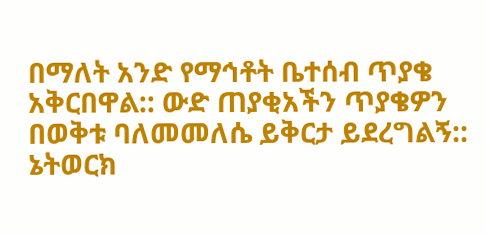በማለት አንድ የማኅቶት ቤተሰብ ጥያቄ አቅርበዋል:: ውድ ጠያቂአችን ጥያቄዎን በወቅቱ ባለመመለሴ ይቅርታ ይደረግልኝ:: ኔትወርክ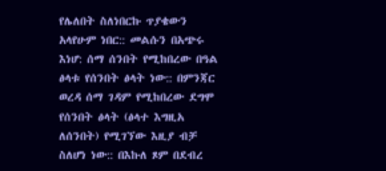የሌለበት ስለነበርኩ ጥያቄውን አላየሁም ነበር:: መልሱን በአጭሩ እነሆ: ሰማ ሰንበት የሚከበረው በዓል ፅላቱ የሰንበት ፅላት ነው:: በምንጃር ወረዳ ሰማ ገዳም የሚከበረው ደግሞ የሰንበት ፅላት (ፅላተ እግዚአ ለሰንበት) የሚገኘው እዚያ ብቻ ስለሆነ ነው:: በእኩለ ጾም በደብረ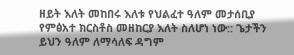ዘይት እለት መከበሩ እለቱ የህልፈተ ዓለም መታሰቢያ የምፅአተ ክርስቶስ መዘከርያ እለት ስለሆነ ነው:: ጌታችን ይህን ዓለም ለማሳለፍ ዳግም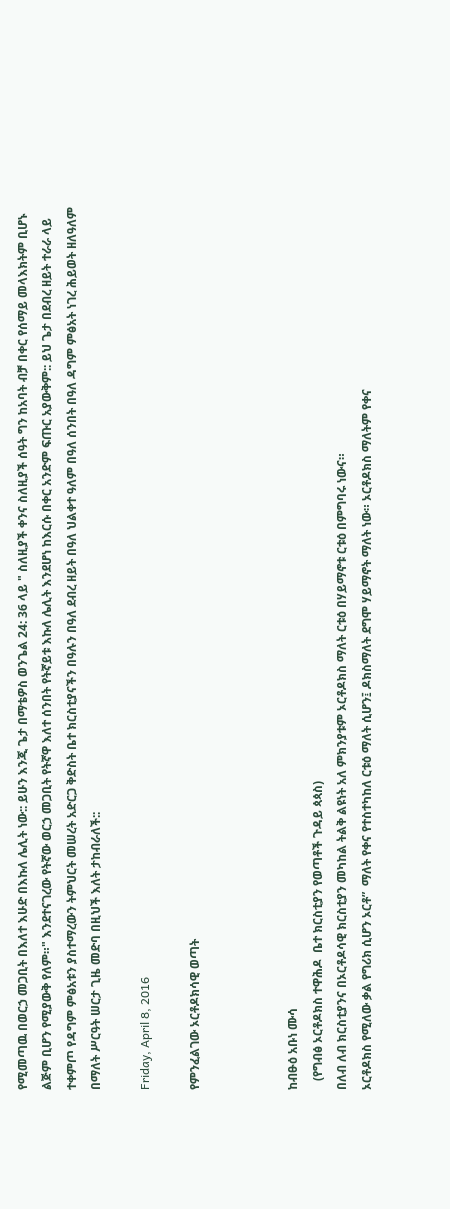የሚመጣዉ በወርኃ መጋቢት በእለተ እሁድ በእኩለ ሌሊት ነው:: ይሁን እንጂ ጌታ በማቴዎስ ወንጌል 24: 36 ላይ " ስለዚያች ቀንና ስለዚያች ሰዓት ግን ከአባት ብቻ በቀር የሰማይ መላእክትም ቢሆኑ ልጅም ቢሆን የሚያውቅ የለም።" እንደተናገረው የትኛው ወርኃ መጋቢት የትኛዋ እለተ ሰንበት የትኛይቱ እኩለ ሌሊት እንደሆነ ከእርሱ በቀር አንድም ፍጡር አያውቅም:: ይህ ጌታ በደብረ ዘይት ተራራ ላይ ተቀምጦ የዳግም ምፅአቱን ያስተማረውን ትምህርት መሠረት አድርጋ ቅድስት ቤተ ክርስቲያናችን በዓሉን በዓለ ደብረ ዘይት በዓለ ህልቀተ ዓለም በዓለ ሰንበት በዓለ ዳግም ምፅአት ነገረ ሕይወት ዘለዓለም በማለት ሥርዓት ሠርታ ጊዜ መድባ በዚህች እለት ታከብራለች::

Friday, April 8, 2016

የምንፈልገው ኦርቶዶክሳዊ ወጣት



ከብፁዕ አቡነ ሙሳ
   (የግብፅ ኦርቶዶክስ ተዋሕዶ  ቤተ ክርስቲያን የወጣቶች ጉዳይ ጳጳስ)
በለብ ለብ ክርስቲያንና በኦርቶዶሳዊ ክርስቲያን መካከል ትልቅ ልዩነት አለ ምክንያቱም ኦርቶዶክስ ማለት ርቱዕ በሃይማኖቱ ርቱዕ በምግባሩ ነውና።
ኦርቶዶክስ የሚለው ቃል የግሪክ ሲሆን ኦርቶ”  ማለት የቀና የተስተካከለ ርቱዕ ማለት ሲሆን፤ ዶክስማለት ደግሞ ሃይማኖት ማለት ነው። ኦርቶዶክስ ማለትም የቀና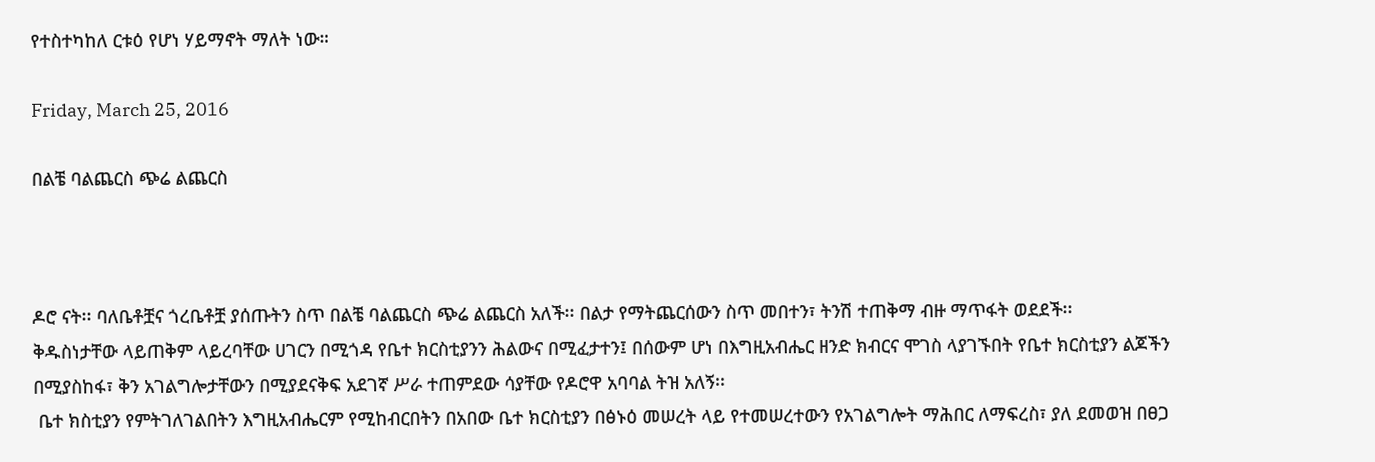የተስተካከለ ርቱዕ የሆነ ሃይማኖት ማለት ነው።

Friday, March 25, 2016

በልቼ ባልጨርስ ጭሬ ልጨርስ



ዶሮ ናት፡፡ ባለቤቶቿና ጎረቤቶቿ ያሰጡትን ስጥ በልቼ ባልጨርስ ጭሬ ልጨርስ አለች፡፡ በልታ የማትጨርሰውን ስጥ መበተን፣ ትንሽ ተጠቅማ ብዙ ማጥፋት ወደደች፡፡
ቅዱስነታቸው ላይጠቅም ላይረባቸው ሀገርን በሚጎዳ የቤተ ክርስቲያንን ሕልውና በሚፈታተን፤ በሰውም ሆነ በእግዚአብሔር ዘንድ ክብርና ሞገስ ላያገኙበት የቤተ ክርስቲያን ልጆችን በሚያስከፋ፣ ቅን አገልግሎታቸውን በሚያደናቅፍ አደገኛ ሥራ ተጠምደው ሳያቸው የዶሮዋ አባባል ትዝ አለኝ፡፡
 ቤተ ክስቲያን የምትገለገልበትን እግዚአብሔርም የሚከብርበትን በአበው ቤተ ክርስቲያን በፅኑዕ መሠረት ላይ የተመሠረተውን የአገልግሎት ማሕበር ለማፍረስ፣ ያለ ደመወዝ በፀጋ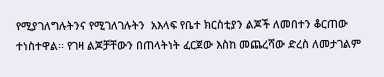የሚያገለግሉትንና የሚገለገሉትን  አእላፍ የቤተ ክርስቲያን ልጆች ለመበተን ቆርጠው ተነስተዋል፡፡ የገዛ ልጆቻቸውን በጠላትነት ፈርጀው እስከ መጨረሻው ድረስ ለመታገልም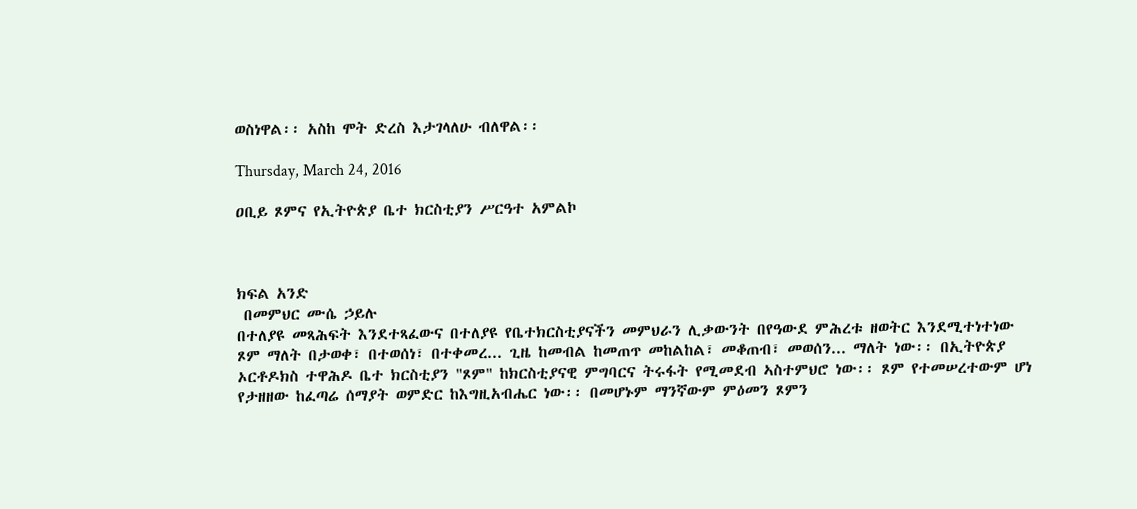ወስነዋል፡፡ አስከ ሞት ድረስ እታገላለሁ ብለዋል፡፡

Thursday, March 24, 2016

ዐቢይ ጾምና የኢትዮጵያ ቤተ ክርስቲያን ሥርዓተ አምልኮ



ክፍል አንድ
 በመምህር ሙሴ ኃይሉ
በተለያዩ መጻሕፍት እንደተጻፈውና በተለያዩ የቤተክርስቲያናችን መምህራን ሊቃውንት በየዓውደ ምሕረቱ ዘወትር እንደሚተነተነው ጾም ማለት በታወቀ፣ በተወሰነ፣ በተቀመረ... ጊዜ ከመብል ከመጠጥ መከልከል፣ መቆጠብ፣ መወሰን... ማለት ነው፡፡ በኢትዮጵያ ኦርቶዶክስ ተዋሕዶ ቤተ ክርስቲያን "ጾም" ከክርስቲያናዊ ምግባርና ትሩፋት የሚመደብ ኣስተምህሮ ነው፡፡ ጾም የተመሠረተውም ሆነ የታዘዘው ከፈጣሬ ሰማያት ወምድር ከእግዚአብሔር ነው፡፡ በመሆኑም ማንኛውም ምዕመን ጾምን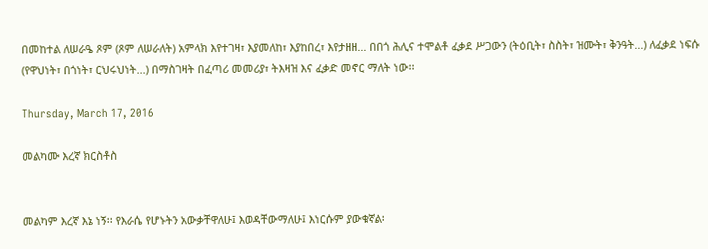በመከተል ለሠራዔ ጾም (ጾም ለሠራለት) አምላክ እየተገዛ፣ እያመለከ፣ እያከበረ፣ እየታዘዘ... በበጎ ሕሊና ተሞልቶ ፈቃደ ሥጋውን (ትዕቢት፣ ስስት፣ ዝሙት፣ ቅንዓት...) ለፈቃደ ነፍሱ (የዋህነት፣ በጎነት፣ ርህሩህነት...) በማስገዛት በፈጣሪ መመሪያ፣ ትእዛዝ እና ፈቃድ መኖር ማለት ነው፡፡

Thursday, March 17, 2016

መልካሙ እረኛ ክርስቶስ


መልካም እረኛ እኔ ነኝ፡፡ የእራሴ የሆኑትን አውቃቸዋለሁ፤ እወዳቸውማለሁ፤ እነርሱም ያውቁኛል፡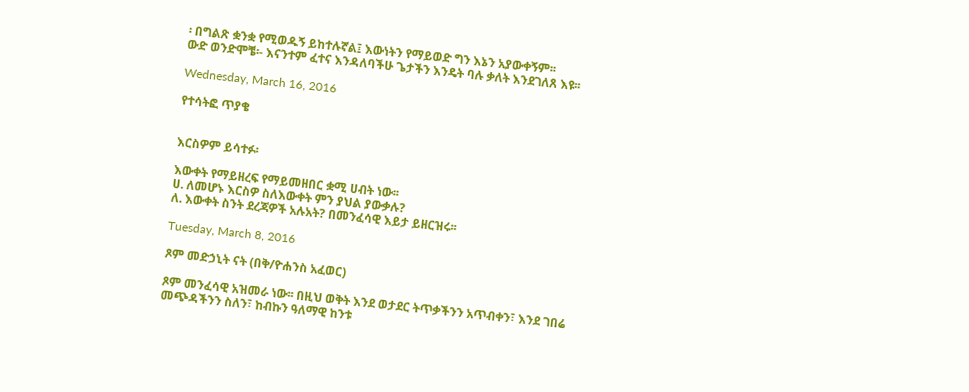፡ በግልጽ ቋንቋ የሚወዱኝ ይከተሉኛል፤ እውነትን የማይወድ ግን እኔን አያውቀኝም፡፡
ውድ ወንድሞቼ፡- እናንተም ፈተና እንዳለባችሁ ጌታችን እንዴት ባሉ ቃለት እንደገለጸ እዩ፡፡

Wednesday, March 16, 2016

የተሳትፎ ጥያቄ


እርስዎም ይሳተፉ፡

እውቀት የማይዘረፍ የማይመዘበር ቋሚ ሀብት ነው፡፡
ሀ. ለመሆኑ እርስዎ ስለእውቀት ምን ያህል ያውቃሉ?
ለ. እውቀት ስንት ደረጃዎች አሉአት? በመንፈሳዊ እይታ ይዘርዝሩ፡፡

Tuesday, March 8, 2016

ጾም መድኃኒት ናት (በቅ/ዮሐንስ አፈወር)

ጾም መንፈሳዊ አዝመራ ነው፡፡ በዚህ ወቅት እንደ ወታደር ትጥቃችንን አጥብቀን፣ እንደ ገበሬ መጭዳችንን ስለን፣ ከብኩን ዓለማዊ ከንቱ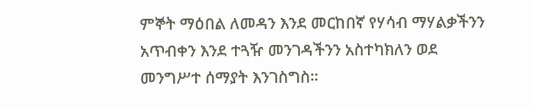ምኞት ማዕበል ለመዳን እንደ መርከበኛ የሃሳብ ማሃልቃችንን አጥብቀን እንደ ተጓዥ መንገዳችንን አስተካክለን ወደ መንግሥተ ሰማያት እንገስግስ፡፡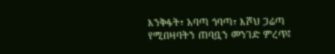እንቅፋት፣ አባጣ ጎባጣ፣ እሾህ ጋሬጣ የሚበዛባትን ጠባቧን መንገድ ምረጥ፤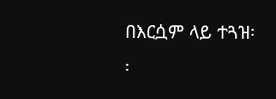በእርሷም ላይ ተጓዝ፡፡